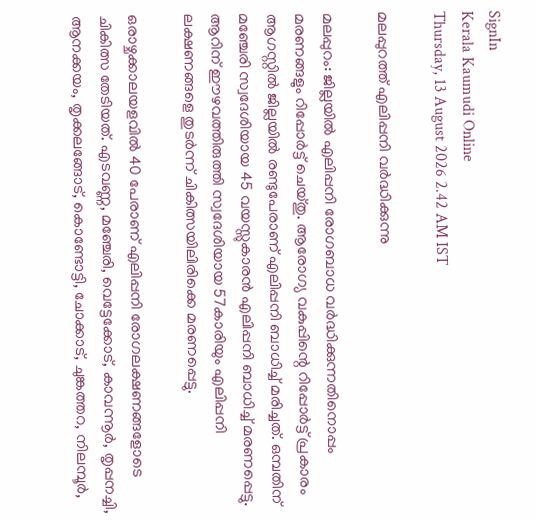SignIn
Kerala Kaumudi Online
Thursday, 13 August 2026 2.42 AM IST

മലപ്പുറത്ത് എലിപ്പനി വർദ്ധിക്കുന്നു

മലപ്പുറം: ജില്ലയിൽ എലിപ്പനി രോഗബാധ വർദ്ധിക്കുന്നതിനൊപ്പം മരണങ്ങളും റിപ്പോർട്ട് ചെയ്തു. ആരോഗ്യ വകുപ്പിന്റെ റിപ്പോർട്ട് പ്രകാരം ആഗസ്റ്റിൽ ജില്ലയിൽ രണ്ടുപേരാണ് എലിപ്പനി ബാധിച്ച് മരിച്ചത്. ഒമ്പതിന് മഞ്ചേരി സ്വദേശിയായ 45 വയസ്സുകാരൻ എലിപ്പനി ബാധിച്ച് മരണപ്പെട്ടു. ആറിന് ഈഴവത്തിരുത്തി സ്വദേശിയായ 57കാരിയും എലിപ്പനി ലക്ഷണങ്ങളെ തുടർന്ന് ചികിത്സയിലിരിക്കെ മരണപ്പെട്ടു.

ഒരാഴ്ചക്കാലയളവിൽ 40 പേരാണ് എലിപ്പനി രോഗലക്ഷണങ്ങളോടെ ചികിത്സ തേടിയത്. എടവണ്ണ, മഞ്ചേരി, വെട്ടേക്കോട്, കാവന്നൂർ, തൃപ്പനച്ചി, ആനക്കയം, തൃക്കലങ്ങോട്, കൊണ്ടോട്ടി, ചോക്കാട്, ചുങ്കത്തറ, നിലമ്പൂർ,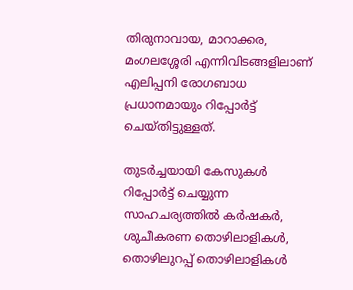തിരുനാവായ, മാറാക്കര, മംഗലശ്ശേരി എന്നിവിടങ്ങളിലാണ് എലിപ്പനി രോഗബാധ പ്രധാനമായും റിപ്പോർട്ട് ചെയ്തിട്ടുള്ളത്.

തുടർച്ചയായി കേസുകൾ റിപ്പോർട്ട് ചെയ്യുന്ന സാഹചര്യത്തിൽ കർഷകർ, ശുചീകരണ തൊഴിലാളികൾ, തൊഴിലുറപ്പ് തൊഴിലാളികൾ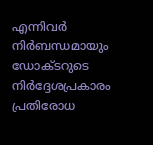എന്നിവർ നിർബന്ധമായും ഡോക്ടറുടെ നിർദ്ദേശപ്രകാരം പ്രതിരോധ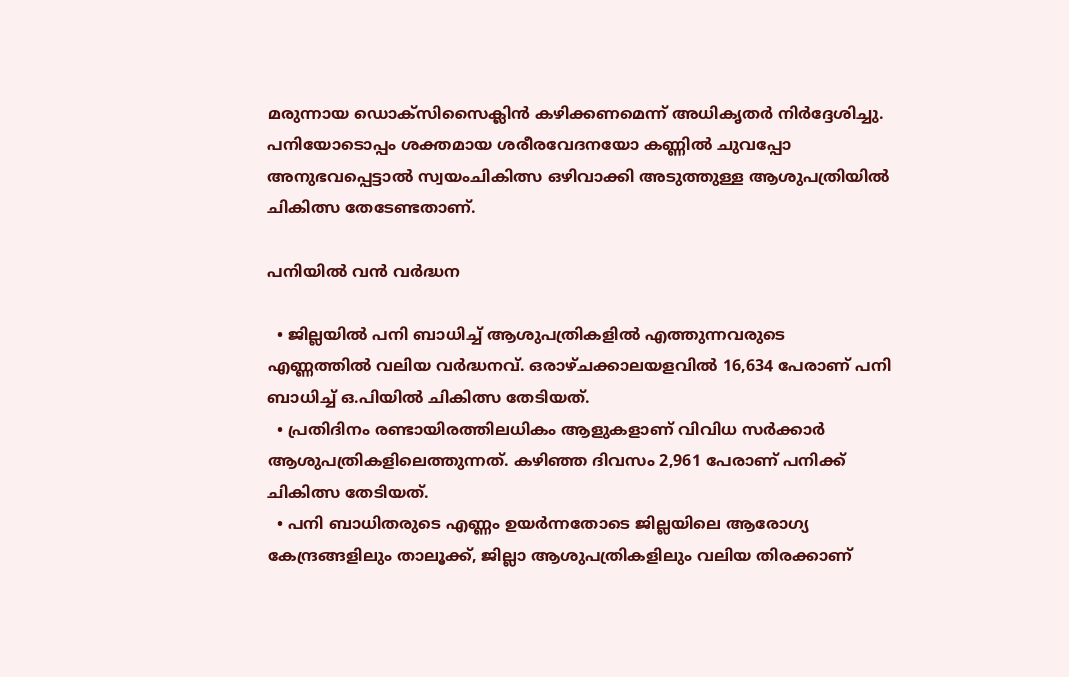മരുന്നായ ഡൊക്സിസൈക്ലിൻ കഴിക്കണമെന്ന് അധികൃതർ നിർദ്ദേശിച്ചു. പനിയോടൊപ്പം ശക്തമായ ശരീരവേദനയോ കണ്ണിൽ ചുവപ്പോ അനുഭവപ്പെട്ടാൽ സ്വയംചികിത്സ ഒഴിവാക്കി അടുത്തുള്ള ആശുപത്രിയിൽ ചികിത്സ തേടേണ്ടതാണ്.

പനിയിൽ വൻ വർദ്ധന

  • ജില്ലയിൽ പനി ബാധിച്ച് ആശുപത്രികളിൽ എത്തുന്നവരുടെ എണ്ണത്തിൽ വലിയ വർദ്ധനവ്. ഒരാഴ്ചക്കാലയളവിൽ 16,634 പേരാണ് പനി ബാധിച്ച് ഒ.പിയിൽ ചികിത്സ തേടിയത്.
  • പ്രതിദിനം രണ്ടായിരത്തിലധികം ആളുകളാണ് വിവിധ സർക്കാർ ആശുപത്രികളിലെത്തുന്നത്. കഴിഞ്ഞ ദിവസം 2,961 പേരാണ് പനിക്ക് ചികിത്സ തേടിയത്.
  • പനി ബാധിതരുടെ എണ്ണം ഉയർന്നതോടെ ജില്ലയിലെ ആരോഗ്യ കേന്ദ്രങ്ങളിലും താലൂക്ക്, ജില്ലാ ആശുപത്രികളിലും വലിയ തിരക്കാണ്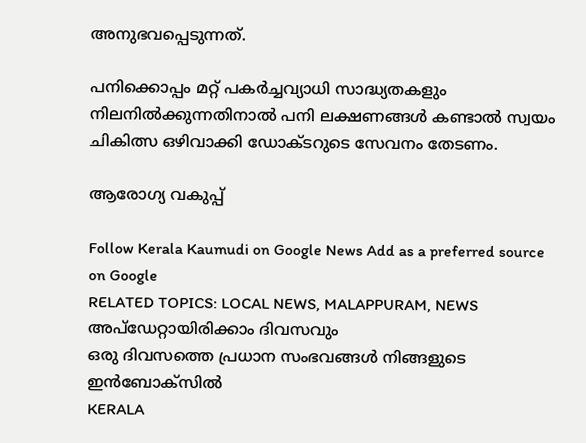അനുഭവപ്പെടുന്നത്.

പനിക്കൊപ്പം മറ്റ് പകർച്ചവ്യാധി സാദ്ധ്യതകളും നിലനിൽക്കുന്നതിനാൽ പനി ലക്ഷണങ്ങൾ കണ്ടാൽ സ്വയം ചികിത്സ ഒഴിവാക്കി ഡോക്ടറുടെ സേവനം തേടണം.

ആരോഗ്യ വകുപ്പ്

Follow Kerala Kaumudi on Google News Add as a preferred source on Google
RELATED TOPICS: LOCAL NEWS, MALAPPURAM, NEWS
അപ്ഡേറ്റായിരിക്കാം ദിവസവും
ഒരു ദിവസത്തെ പ്രധാന സംഭവങ്ങൾ നിങ്ങളുടെ ഇൻബോക്സിൽ
KERALA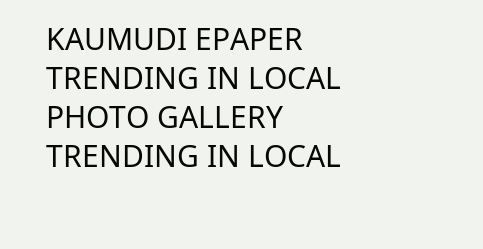KAUMUDI EPAPER
TRENDING IN LOCAL
PHOTO GALLERY
TRENDING IN LOCAL